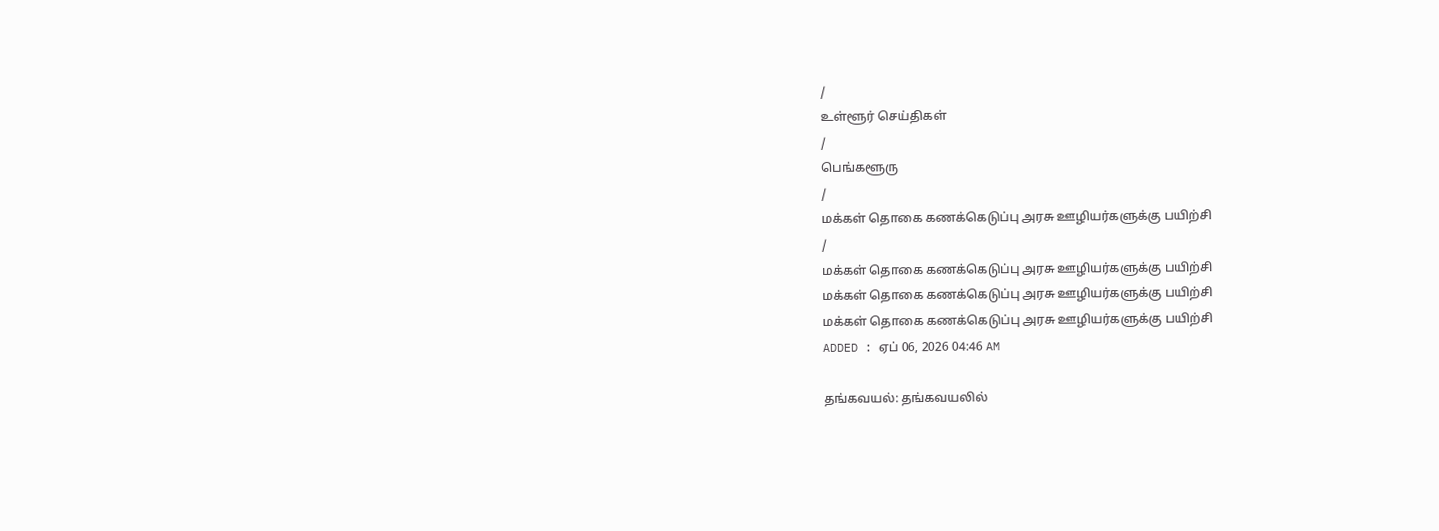/
உள்ளூர் செய்திகள்
/
பெங்களூரு
/
மக்கள் தொகை கணக்கெடுப்பு அரசு ஊழியர்களுக்கு பயிற்சி
/
மக்கள் தொகை கணக்கெடுப்பு அரசு ஊழியர்களுக்கு பயிற்சி
மக்கள் தொகை கணக்கெடுப்பு அரசு ஊழியர்களுக்கு பயிற்சி
மக்கள் தொகை கணக்கெடுப்பு அரசு ஊழியர்களுக்கு பயிற்சி
ADDED : ஏப் 06, 2026 04:46 AM

தங்கவயல்: தங்கவயலில்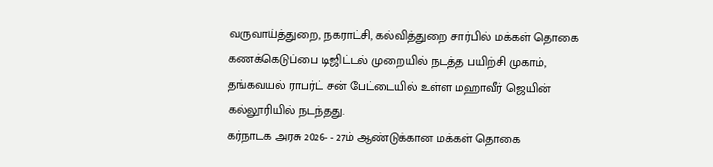வருவாய்த்துறை, நகராட்சி, கல்வித்துறை சார்பில் மக்கள் தொகை கணக்கெடுப்பை டிஜிட்டல் முறையில் நடத்த பயிற்சி முகாம், தங்கவயல் ராபர்ட் சன் பேட்டையில் உள்ள மஹாவீர் ஜெயின் கல்லூரியில் நடந்தது.
கர்நாடக அரசு 2026- - 27ம் ஆண்டுக்கான மக்கள் தொகை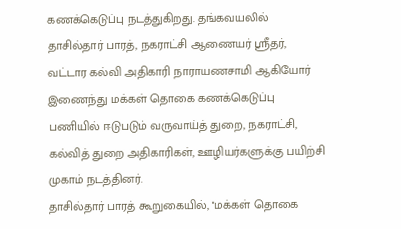கணக்கெடுப்பு நடத்துகிறது. தங்கவயலில் தாசில்தார் பாரத், நகராட்சி ஆணையர் ஸ்ரீதர், வட்டார கல்வி அதிகாரி நாராயணசாமி ஆகியோர் இணைந்து மக்கள் தொகை கணக்கெடுப்பு பணியில் ஈடுபடும் வருவாய்த் துறை, நகராட்சி, கல்வித் துறை அதிகாரிகள், ஊழியர்களுக்கு பயிற்சி முகாம் நடத்தினர்.
தாசில்தார் பாரத் கூறுகையில், ''மக்கள் தொகை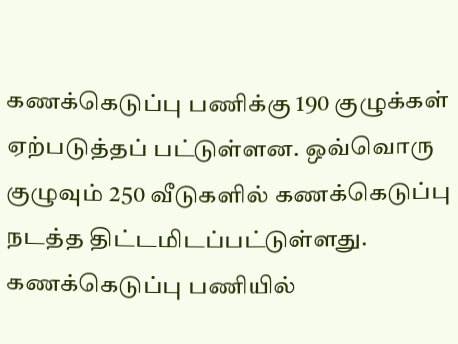கணக்கெடுப்பு பணிக்கு 190 குழுக்கள் ஏற்படுத்தப் பட்டுள்ளன. ஒவ்வொரு குழுவும் 250 வீடுகளில் கணக்கெடுப்பு நடத்த திட்டமிடப்பட்டுள்ளது. கணக்கெடுப்பு பணியில்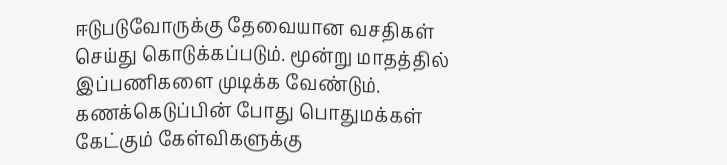ஈடுபடுவோருக்கு தேவையான வசதிகள் செய்து கொடுக்கப்படும். மூன்று மாதத்தில் இப்பணிகளை முடிக்க வேண்டும். கணக்கெடுப்பின் போது பொதுமக்கள் கேட்கும் கேள்விகளுக்கு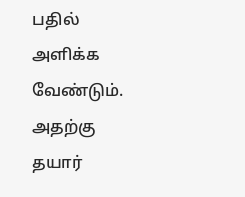பதில் அளிக்க வேண்டும். அதற்கு தயார்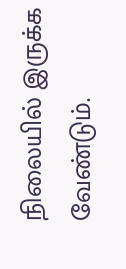நிலையில் இருக்க வேண்டும்.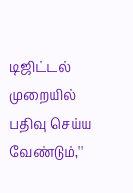டிஜிட்டல் முறையில் பதிவு செய்ய வேண்டும்,''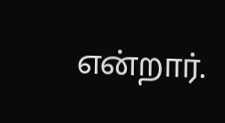என்றார்.